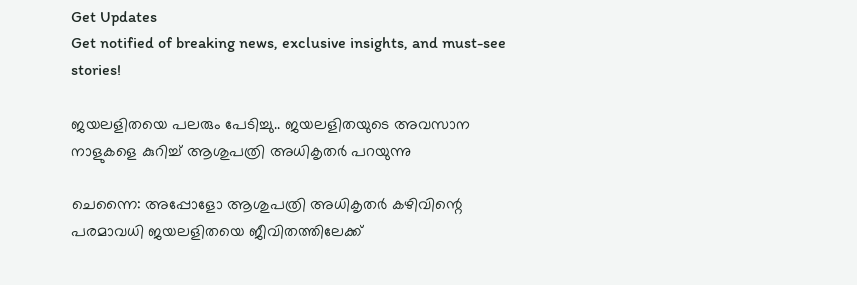Get Updates
Get notified of breaking news, exclusive insights, and must-see stories!

ജയലളിതയെ പലരും പേടിച്ചു.. ജയലളിതയുടെ അവസാന നാളുകളെ കുറിച്ച് ആശുപത്രി അധികൃതര്‍ പറയുന്നു

ചെന്നൈ: അപ്പോളോ ആശുപത്രി അധികൃതര്‍ കഴിവിന്റെ പരമാവധി ജയലളിതയെ ജീവിതത്തിലേക്ക്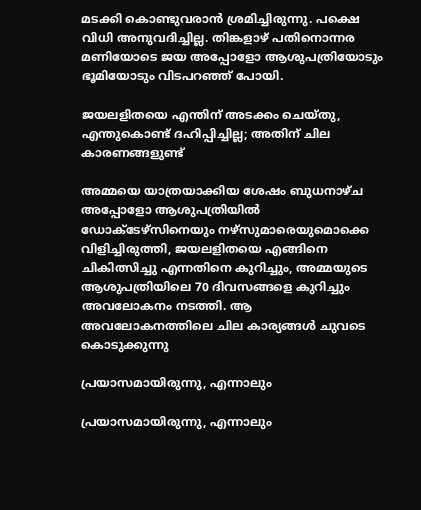മടക്കി കൊണ്ടുവരാന്‍ ശ്രമിച്ചിരുന്നു. പക്ഷെ വിധി അനുവദിച്ചില്ല. തിങ്കളാഴ് പതിനൊന്നര മണിയോടെ ജയ അപ്പോളോ ആശുപത്രിയോടും ഭൂമിയോടും വിടപറഞ്ഞ് പോയി.

ജയലളിതയെ എന്തിന് അടക്കം ചെയ്തു, എന്തുകൊണ്ട് ദഹിപ്പിച്ചില്ല; അതിന് ചില കാരണങ്ങളുണ്ട്

അമ്മയെ യാത്രയാക്കിയ ശേഷം ബുധനാഴ്ച അപ്പോളോ ആശുപത്രിയില്‍ ഡോക്ടേഴ്‌സിനെയും നഴ്‌സുമാരെയുമൊക്കെ വിളിച്ചിരുത്തി, ജയലളിതയെ എങ്ങിനെ ചികിത്സിച്ചു എന്നതിനെ കുറിച്ചും, അമ്മയുടെ ആശുപത്രിയിലെ 70 ദിവസങ്ങളെ കുറിച്ചും അവലോകനം നടത്തി. ആ അവലോകനത്തിലെ ചില കാര്യങ്ങള്‍ ചുവടെ കൊടുക്കുന്നു

പ്രയാസമായിരുന്നു, എന്നാലും

പ്രയാസമായിരുന്നു, എന്നാലും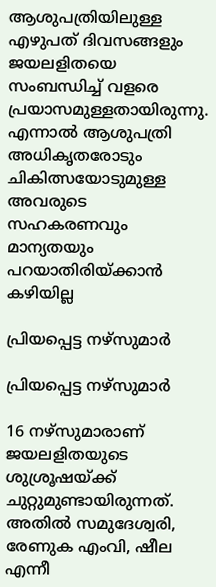ആശുപത്രിയിലുള്ള എഴുപത് ദിവസങ്ങളും ജയലളിതയെ സംബന്ധിച്ച് വളരെ പ്രയാസമുള്ളതായിരുന്നു. എന്നാല്‍ ആശുപത്രി അധികൃതരോടും ചികിത്സയോടുമുള്ള അവരുടെ സഹകരണവും മാന്യതയും പറയാതിരിയ്ക്കാന്‍ കഴിയില്ല

പ്രിയപ്പെട്ട നഴ്‌സുമാര്‍

പ്രിയപ്പെട്ട നഴ്‌സുമാര്‍

16 നഴ്‌സുമാരാണ് ജയലളിതയുടെ ശുശ്രൂഷയ്ക്ക് ചുറ്റുമുണ്ടായിരുന്നത്. അതില്‍ സമുദേശ്വരി, രേണുക എംവി, ഷീല എന്നീ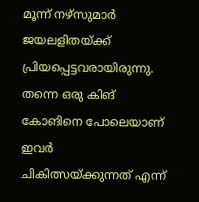മൂന്ന് നഴ്‌സുമാര്‍ ജയലളിതയ്ക്ക് പ്രിയപ്പെട്ടവരായിരുന്നു. തന്നെ ഒരു കിങ് കോങിനെ പോലെയാണ് ഇവര്‍ ചികിത്സയ്ക്കുന്നത് എന്ന്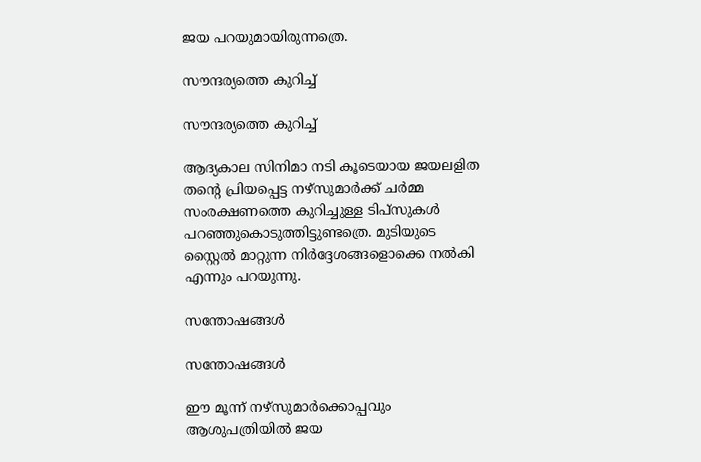ജയ പറയുമായിരുന്നത്രെ.

സൗന്ദര്യത്തെ കുറിച്ച്

സൗന്ദര്യത്തെ കുറിച്ച്

ആദ്യകാല സിനിമാ നടി കൂടെയായ ജയലളിത തന്റെ പ്രിയപ്പെട്ട നഴ്‌സുമാര്‍ക്ക് ചര്‍മ്മ സംരക്ഷണത്തെ കുറിച്ചുള്ള ടിപ്‌സുകള്‍ പറഞ്ഞുകൊടുത്തിട്ടുണ്ടത്രെ. മുടിയുടെ സ്റ്റൈല്‍ മാറ്റുന്ന നിര്‍ദ്ദേശങ്ങളൊക്കെ നല്‍കി എന്നും പറയുന്നു.

സന്തോഷങ്ങള്‍

സന്തോഷങ്ങള്‍

ഈ മൂന്ന് നഴ്‌സുമാര്‍ക്കൊപ്പവും ആശുപത്രിയില്‍ ജയ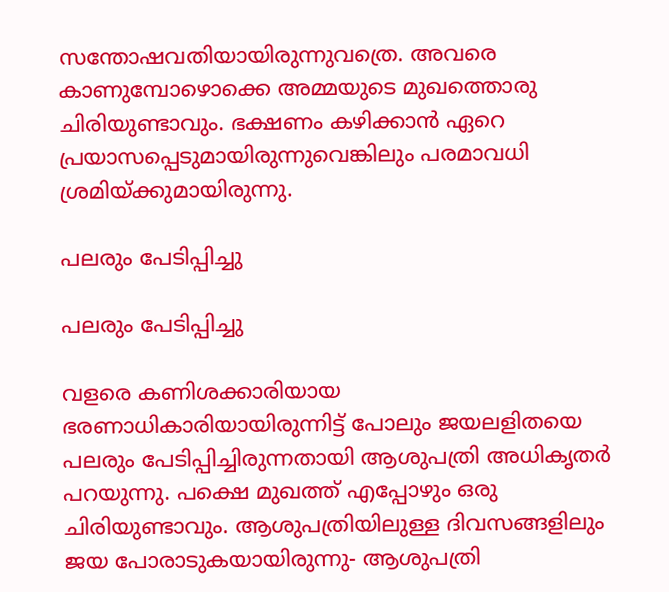സന്തോഷവതിയായിരുന്നുവത്രെ. അവരെ കാണുമ്പോഴൊക്കെ അമ്മയുടെ മുഖത്തൊരു ചിരിയുണ്ടാവും. ഭക്ഷണം കഴിക്കാന്‍ ഏറെ പ്രയാസപ്പെടുമായിരുന്നുവെങ്കിലും പരമാവധി ശ്രമിയ്ക്കുമായിരുന്നു.

പലരും പേടിപ്പിച്ചു

പലരും പേടിപ്പിച്ചു

വളരെ കണിശക്കാരിയായ ഭരണാധികാരിയായിരുന്നിട്ട് പോലും ജയലളിതയെ പലരും പേടിപ്പിച്ചിരുന്നതായി ആശുപത്രി അധികൃതര്‍ പറയുന്നു. പക്ഷെ മുഖത്ത് എപ്പോഴും ഒരു ചിരിയുണ്ടാവും. ആശുപത്രിയിലുള്ള ദിവസങ്ങളിലും ജയ പോരാടുകയായിരുന്നു- ആശുപത്രി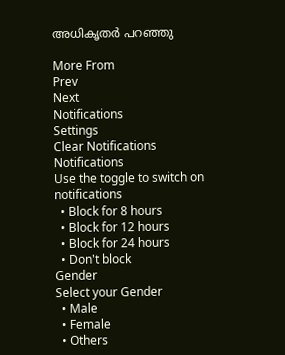അധികൃതര്‍ പറഞ്ഞു

More From
Prev
Next
Notifications
Settings
Clear Notifications
Notifications
Use the toggle to switch on notifications
  • Block for 8 hours
  • Block for 12 hours
  • Block for 24 hours
  • Don't block
Gender
Select your Gender
  • Male
  • Female
  • Others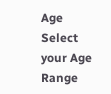Age
Select your Age Range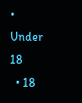• Under 18
  • 18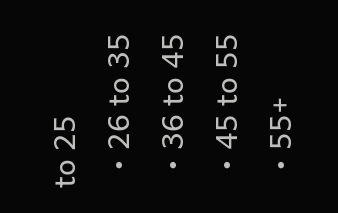to 25
  • 26 to 35
  • 36 to 45
  • 45 to 55
  • 55+